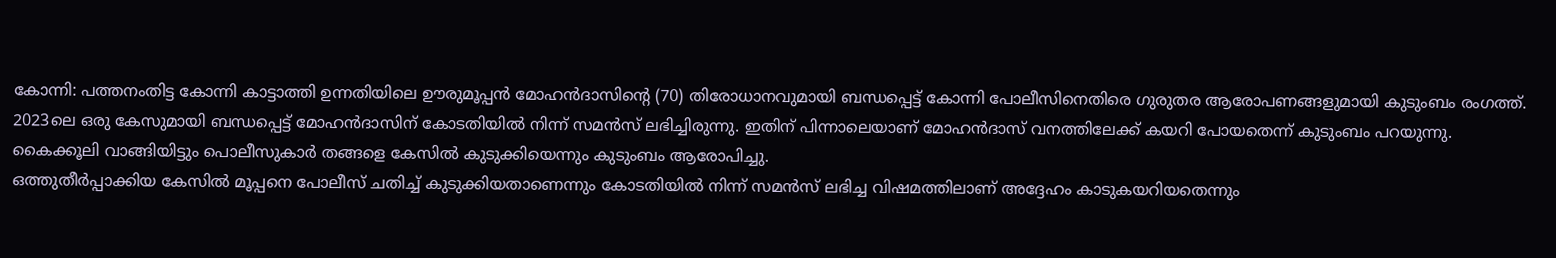കോന്നി: പത്തനംതിട്ട കോന്നി കാട്ടാത്തി ഉന്നതിയിലെ ഊരുമൂപ്പൻ മോഹൻദാസിന്റെ (70) തിരോധാനവുമായി ബന്ധപ്പെട്ട് കോന്നി പോലീസിനെതിരെ ഗുരുതര ആരോപണങ്ങളുമായി കുടുംബം രംഗത്ത്.
2023ലെ ഒരു കേസുമായി ബന്ധപ്പെട്ട് മോഹൻദാസിന് കോടതിയിൽ നിന്ന് സമൻസ് ലഭിച്ചിരുന്നു. ഇതിന് പിന്നാലെയാണ് മോഹൻദാസ് വനത്തിലേക്ക് കയറി പോയതെന്ന് കുടുംബം പറയുന്നു.
കൈക്കൂലി വാങ്ങിയിട്ടും പൊലീസുകാർ തങ്ങളെ കേസിൽ കുടുക്കിയെന്നും കുടുംബം ആരോപിച്ചു.
ഒത്തുതീർപ്പാക്കിയ കേസിൽ മൂപ്പനെ പോലീസ് ചതിച്ച് കുടുക്കിയതാണെന്നും കോടതിയിൽ നിന്ന് സമൻസ് ലഭിച്ച വിഷമത്തിലാണ് അദ്ദേഹം കാടുകയറിയതെന്നും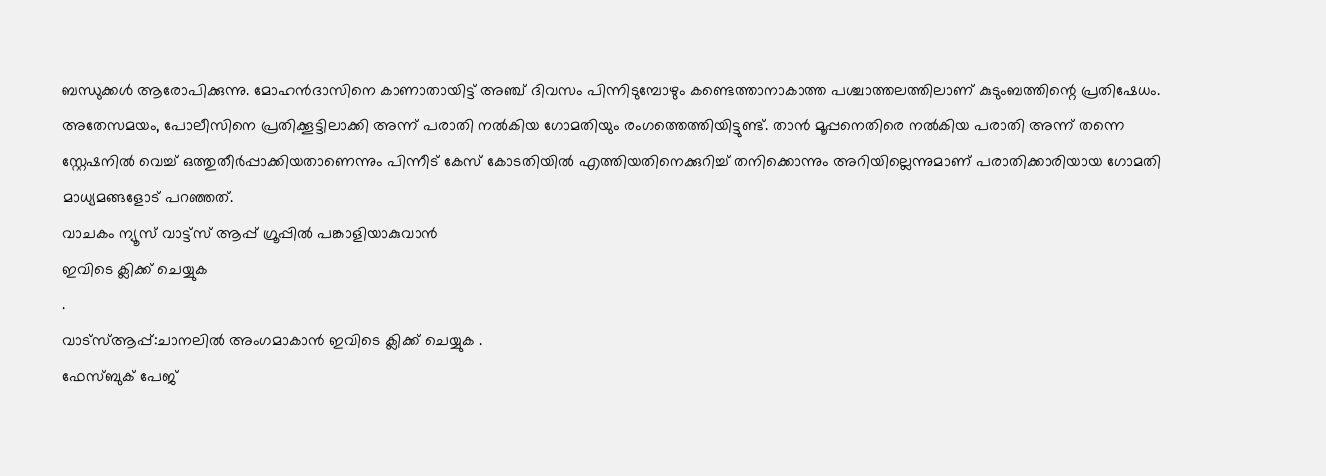ബന്ധുക്കൾ ആരോപിക്കുന്നു. മോഹൻദാസിനെ കാണാതായിട്ട് അഞ്ച് ദിവസം പിന്നിടുമ്പോഴും കണ്ടെത്താനാകാത്ത പശ്ചാത്തലത്തിലാണ് കുടുംബത്തിന്റെ പ്രതിഷേധം.
അതേസമയം, പോലീസിനെ പ്രതിക്കൂട്ടിലാക്കി അന്ന് പരാതി നൽകിയ ഗോമതിയും രംഗത്തെത്തിയിട്ടുണ്ട്. താൻ മൂപ്പനെതിരെ നൽകിയ പരാതി അന്ന് തന്നെ സ്റ്റേഷനിൽ വെച്ച് ഒത്തുതീർപ്പാക്കിയതാണെന്നും പിന്നീട് കേസ് കോടതിയിൽ എത്തിയതിനെക്കുറിച്ച് തനിക്കൊന്നും അറിയില്ലെന്നുമാണ് പരാതിക്കാരിയായ ഗോമതി മാധ്യമങ്ങളോട് പറഞ്ഞത്.
വാചകം ന്യൂസ് വാട്ട്സ് ആപ്പ് ഗ്രൂപ്പിൽ പങ്കാളിയാകുവാൻ
ഇവിടെ ക്ലിക്ക് ചെയ്യുക
.
വാട്സ്ആപ്പ്:ചാനലിൽ അംഗമാകാൻ ഇവിടെ ക്ലിക്ക് ചെയ്യുക .
ഫേസ്ബുക് പേജ്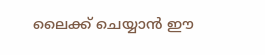ലൈക്ക് ചെയ്യാൻ ഈ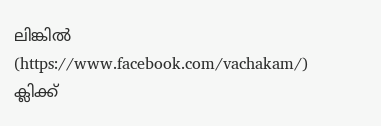ലിങ്കിൽ (https://www.facebook.com/vachakam/) ക്ലിക്ക്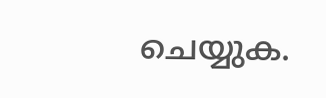ചെയ്യുക.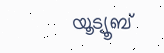യൂട്യൂബ്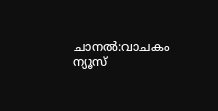ചാനൽ:വാചകം ന്യൂസ്